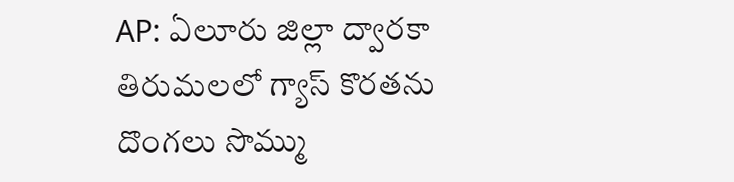AP: ఏలూరు జిల్లా ద్వారకా తిరుమలలో గ్యాస్ కొరతను దొంగలు సొమ్ము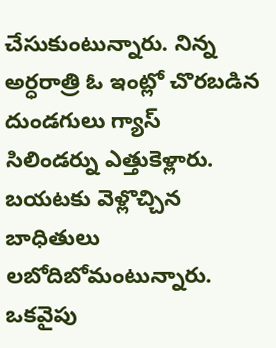చేసుకుంటున్నారు. నిన్న అర్ధరాత్రి ఓ ఇంట్లో చొరబడిన దుండగులు గ్యాస్ సిలిండర్ను ఎత్తుకెళ్లారు. బయటకు వెళ్లొచ్చిన బాధితులు లబోదిబోమంటున్నారు. ఒకవైపు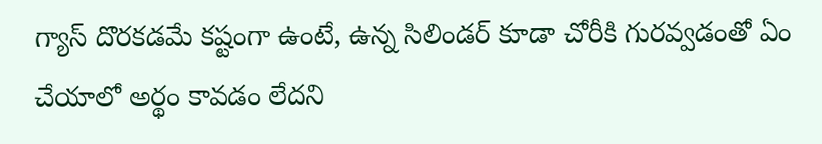గ్యాస్ దొరకడమే కష్టంగా ఉంటే, ఉన్న సిలిండర్ కూడా చోరీకి గురవ్వడంతో ఏం చేయాలో అర్థం కావడం లేదని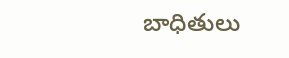బాధితులు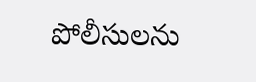పోలీసులను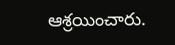ఆశ్రయించారు.